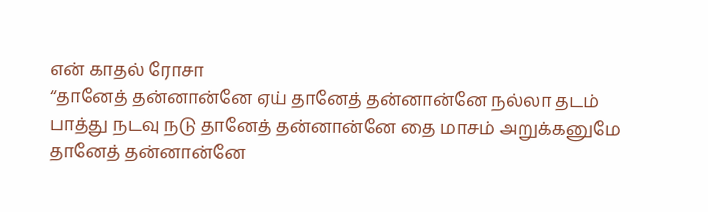என் காதல் ரோசா
‘‘தானேத் தன்னான்னே ஏய் தானேத் தன்னான்னே நல்லா தடம் பாத்து நடவு நடு தானேத் தன்னான்னே தை மாசம் அறுக்கனுமே தானேத் தன்னான்னே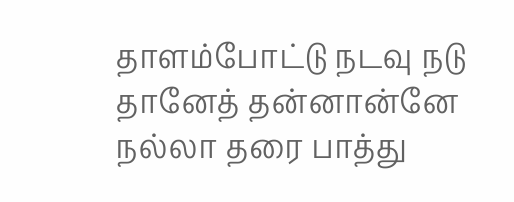தாளம்போட்டு நடவு நடு தானேத் தன்னான்னே நல்லா தரை பாத்து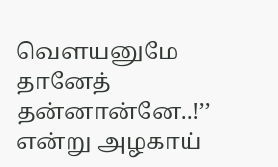வெளயனுமே தானேத் தன்னான்னே..!’’ என்று அழகாய்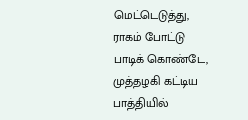மெட்டெடுத்து, ராகம் போட்டு பாடிக் கொண்டே, முத்தழகி கட்டிய பாத்தியில்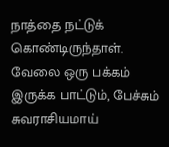நாத்தை நட்டுக் கொண்டிருந்தாள். வேலை ஒரு பக்கம் இருக்க பாட்டும், பேச்சும் சுவராசியமாய்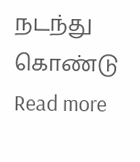நடந்து கொண்டு Read more